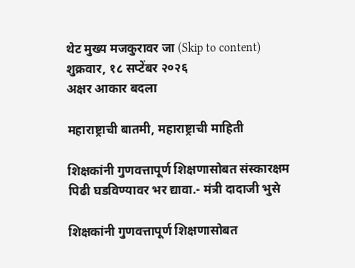थेट मुख्य मजकुरावर जा (Skip to content)
शुक्रवार, १८ सप्टेंबर २०२६
अक्षर आकार बदला

महाराष्ट्राची बातमी, महाराष्ट्राची माहिती

शिक्षकांनी गुणवत्तापूर्ण शिक्षणासोबत संस्कारक्षम पिढी घडविण्यावर भर द्यावा.- मंत्री दादाजी भुसे

शिक्षकांनी गुणवत्तापूर्ण शिक्षणासोबत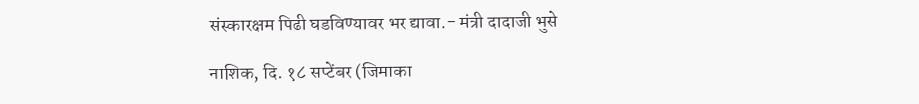संस्कारक्षम पिढी घडविण्यावर भर द्यावा.- मंत्री दादाजी भुसे

नाशिक, दि. १८ सप्टेंबर (जिमाका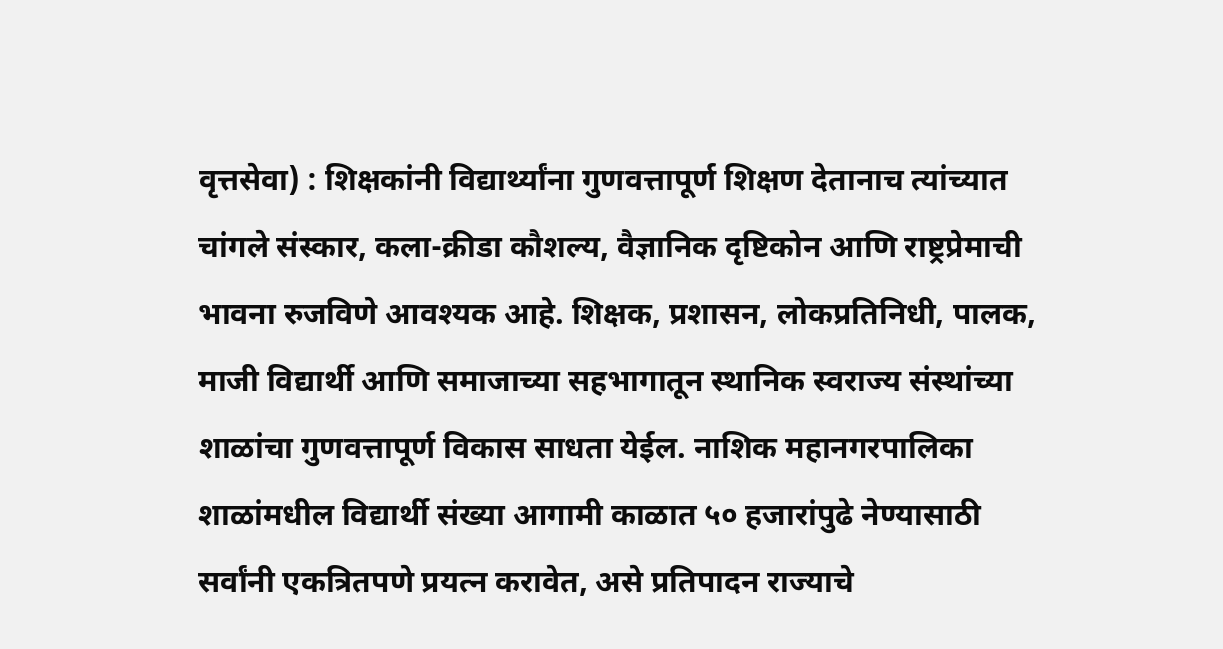वृत्तसेवा) : शिक्षकांनी विद्यार्थ्यांना गुणवत्तापूर्ण शिक्षण देतानाच त्यांच्यात चांगले संस्कार, कला-क्रीडा कौशल्य, वैज्ञानिक दृष्टिकोन आणि राष्ट्रप्रेमाची भावना रुजविणे आवश्यक आहे. शिक्षक, प्रशासन, लोकप्रतिनिधी, पालक, माजी विद्यार्थी आणि समाजाच्या सहभागातून स्थानिक स्वराज्य संस्थांच्या शाळांचा गुणवत्तापूर्ण विकास साधता येईल. नाशिक महानगरपालिका शाळांमधील विद्यार्थी संख्या आगामी काळात ५० हजारांपुढे नेण्यासाठी सर्वांनी एकत्रितपणे प्रयत्न करावेत, असे प्रतिपादन राज्याचे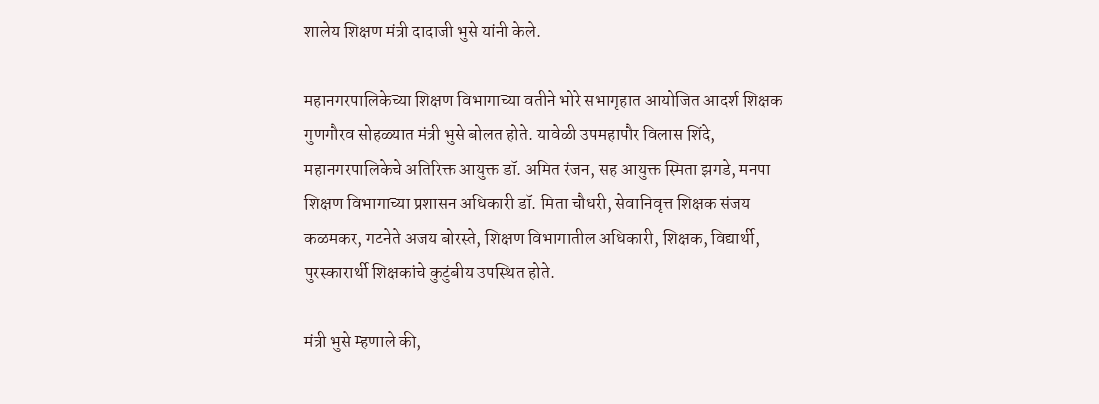शालेय शिक्षण मंत्री दादाजी भुसे यांनी केले.

महानगरपालिकेच्या शिक्षण विभागाच्या वतीने भोरे सभागृहात आयोजित आदर्श शिक्षक गुणगौरव सोहळ्यात मंत्री भुसे बोलत होते. यावेळी उपमहापौर विलास शिंदे, महानगरपालिकेचे अतिरिक्त आयुक्त डॉ. अमित रंजन, सह आयुक्त स्मिता झगडे, मनपा शिक्षण विभागाच्या प्रशासन अधिकारी डॉ. मिता चौधरी, सेवानिवृत्त शिक्षक संजय कळमकर, गटनेते अजय बोरस्ते, शिक्षण विभागातील अधिकारी, शिक्षक, विद्यार्थी, पुरस्कारार्थी शिक्षकांचे कुटुंबीय उपस्थित होते.

मंत्री भुसे म्हणाले की,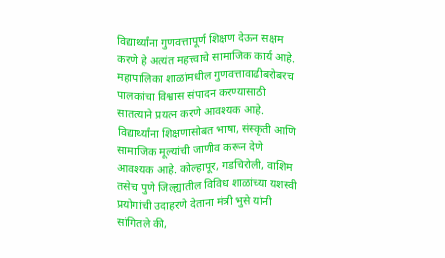विद्यार्थ्यांना गुणवत्तापूर्ण शिक्षण देऊन सक्षम करणे हे अत्यंत महत्त्वाचे सामाजिक कार्य आहे. महापालिका शाळांमधील गुणवत्तावाढीबरोबरच पालकांचा विश्वास संपादन करण्यासाठी सातत्याने प्रयत्न करणे आवश्यक आहे. विद्यार्थ्यांना शिक्षणासोबत भाषा, संस्कृती आणि सामाजिक मूल्यांची जाणीव करून देणे आवश्यक आहे. कोल्हापूर, गडचिरोली, वाशिम तसेच पुणे जिल्ह्यातील विविध शाळांच्या यशस्वी प्रयोगांची उदाहरणे देताना मंत्री भुसे यांनी सांगितले की,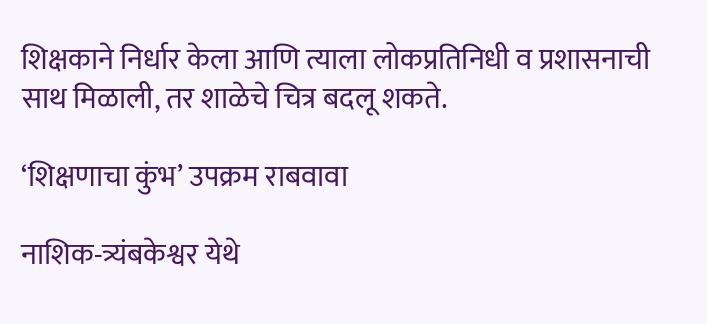शिक्षकाने निर्धार केला आणि त्याला लोकप्रतिनिधी व प्रशासनाची साथ मिळाली, तर शाळेचे चित्र बदलू शकते.

‘शिक्षणाचा कुंभ’ उपक्रम राबवावा

नाशिक-त्र्यंबकेश्वर येथे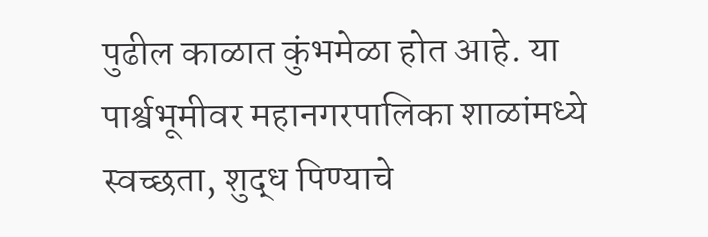पुढील काळात कुंभमेळा होत आहे. या पार्श्वभूमीवर महानगरपालिका शाळांमध्ये स्वच्छता, शुद्ध पिण्याचे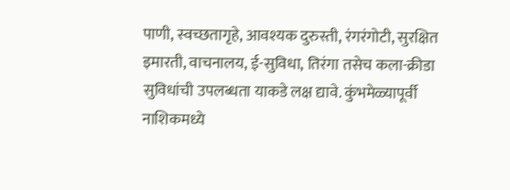पाणी, स्वच्छतागृहे, आवश्यक दुरुस्ती, रंगरंगोटी, सुरक्षित इमारती, वाचनालय, ई-सुविधा, तिरंगा तसेच कला-क्रीडा सुविधांची उपलब्धता याकडे लक्ष द्यावे. कुंभमेळ्यापूर्वी नाशिकमध्ये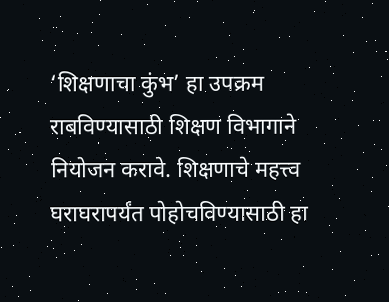‘शिक्षणाचा कुंभ’ हा उपक्रम राबविण्यासाठी शिक्षण विभागाने नियोजन करावे. शिक्षणाचे महत्त्व घराघरापर्यंत पोहोचविण्यासाठी हा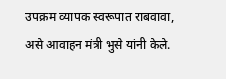उपक्रम व्यापक स्वरूपात राबवावा, असे आवाहन मंत्री भुसे यांनी केले.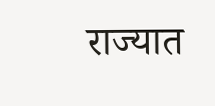राज्यात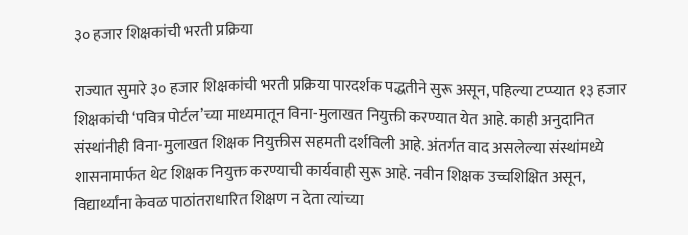३० हजार शिक्षकांची भरती प्रक्रिया

राज्यात सुमारे ३० हजार शिक्षकांची भरती प्रक्रिया पारदर्शक पद्धतीने सुरू असून, पहिल्या टप्प्यात १३ हजार शिक्षकांची ‘पवित्र पोर्टल’च्या माध्यमातून विना-मुलाखत नियुक्ती करण्यात येत आहे. काही अनुदानित संस्थांनीही विना-मुलाखत शिक्षक नियुक्तीस सहमती दर्शविली आहे. अंतर्गत वाद असलेल्या संस्थांमध्ये शासनामार्फत थेट शिक्षक नियुक्त करण्याची कार्यवाही सुरू आहे. नवीन शिक्षक उच्चशिक्षित असून, विद्यार्थ्यांना केवळ पाठांतराधारित शिक्षण न देता त्यांच्या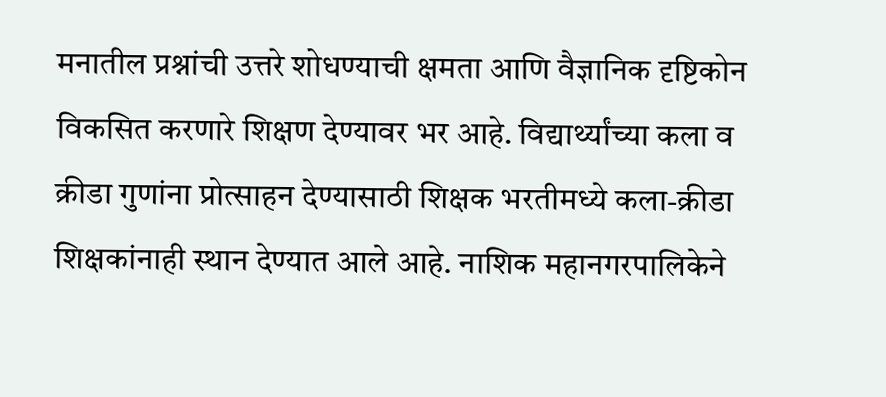मनातील प्रश्नांची उत्तरे शोधण्याची क्षमता आणि वैज्ञानिक दृष्टिकोन विकसित करणारे शिक्षण देण्यावर भर आहे. विद्यार्थ्यांच्या कला व क्रीडा गुणांना प्रोत्साहन देण्यासाठी शिक्षक भरतीमध्ये कला-क्रीडा शिक्षकांनाही स्थान देण्यात आले आहे. नाशिक महानगरपालिकेने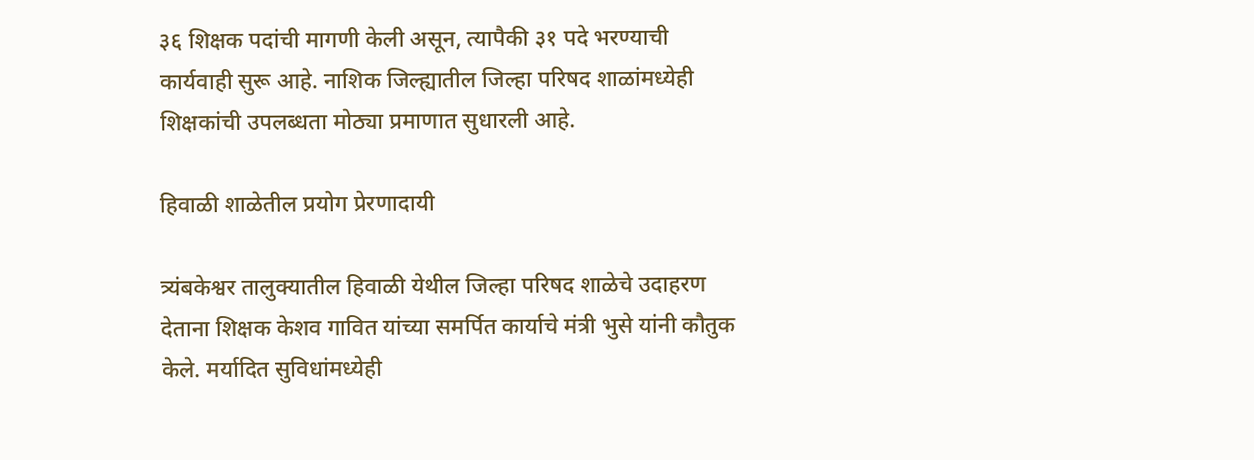३६ शिक्षक पदांची मागणी केली असून, त्यापैकी ३१ पदे भरण्याची कार्यवाही सुरू आहे. नाशिक जिल्ह्यातील जिल्हा परिषद शाळांमध्येही शिक्षकांची उपलब्धता मोठ्या प्रमाणात सुधारली आहे.

हिवाळी शाळेतील प्रयोग प्रेरणादायी

त्र्यंबकेश्वर तालुक्यातील हिवाळी येथील जिल्हा परिषद शाळेचे उदाहरण देताना शिक्षक केशव गावित यांच्या समर्पित कार्याचे मंत्री भुसे यांनी कौतुक केले. मर्यादित सुविधांमध्येही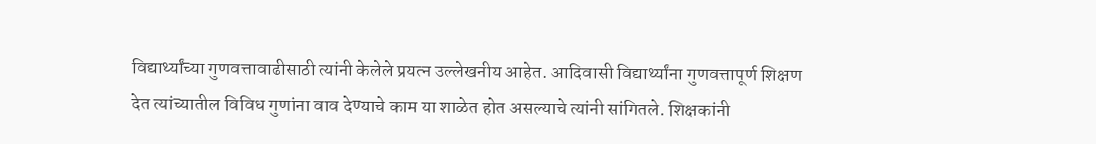विद्यार्थ्यांच्या गुणवत्तावाढीसाठी त्यांनी केलेले प्रयत्न उल्लेखनीय आहेत. आदिवासी विद्यार्थ्यांना गुणवत्तापूर्ण शिक्षण देत त्यांच्यातील विविध गुणांना वाव देण्याचे काम या शाळेत होत असल्याचे त्यांनी सांगितले. शिक्षकांनी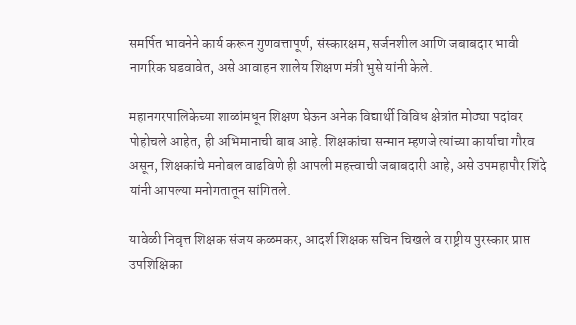समर्पित भावनेने कार्य करून गुणवत्तापूर्ण, संस्कारक्षम, सर्जनशील आणि जबाबदार भावी नागरिक घडवावेत, असे आवाहन शालेय शिक्षण मंत्री भुसे यांनी केले.

महानगरपालिकेच्या शाळांमधून शिक्षण घेऊन अनेक विद्यार्थी विविध क्षेत्रांत मोठ्या पदांवर पोहोचले आहेत, ही अभिमानाची बाब आहे. शिक्षकांचा सन्मान म्हणजे त्यांच्या कार्याचा गौरव असून, शिक्षकांचे मनोबल वाढविणे ही आपली महत्त्वाची जबाबदारी आहे, असे उपमहापौर शिंदे यांनी आपल्या मनोगतातून सांगितले.

यावेळी निवृत्त शिक्षक संजय कळमकर, आदर्श शिक्षक सचिन चिखले व राष्ट्रीय पुरस्कार प्राप्त उपशिक्षिका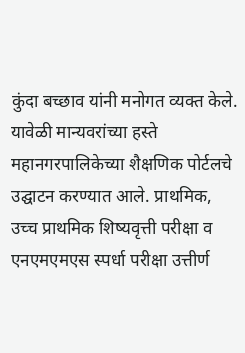कुंदा बच्छाव यांनी मनोगत व्यक्त केले. यावेळी मान्यवरांच्या हस्ते महानगरपालिकेच्या शैक्षणिक पोर्टलचे उद्घाटन करण्यात आले. प्राथमिक, उच्च प्राथमिक शिष्यवृत्ती परीक्षा व एनएमएमएस स्पर्धा परीक्षा उत्तीर्ण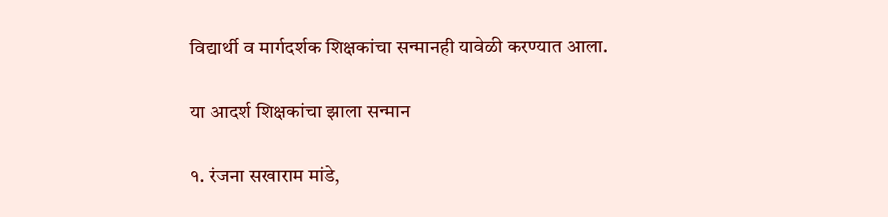विद्यार्थी व मार्गदर्शक शिक्षकांचा सन्मानही यावेळी करण्यात आला.

या आदर्श शिक्षकांचा झाला सन्मान

१. रंजना सखाराम मांडे,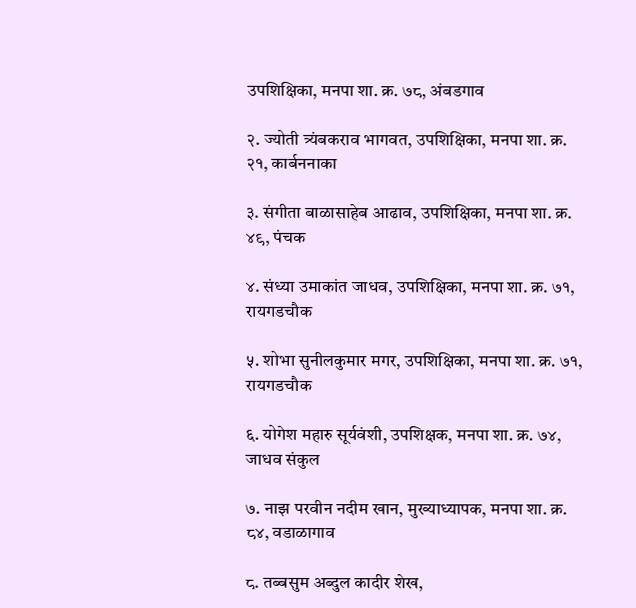उपशिक्षिका, मनपा शा. क्र. ७८, अंबडगाव

२. ज्योती त्र्यंबकराव भागवत, उपशिक्षिका, मनपा शा. क्र. २१, कार्बननाका

३. संगीता बाळासाहेब आढाव, उपशिक्षिका, मनपा शा. क्र. ४९, पंचक

४. संध्या उमाकांत जाधव, उपशिक्षिका, मनपा शा. क्र. ७१, रायगडचौक

५. शोभा सुनीलकुमार मगर, उपशिक्षिका, मनपा शा. क्र. ७१, रायगडचौक

६. योगेश महारु सूर्यवंशी, उपशिक्षक, मनपा शा. क्र. ७४, जाधव संकुल

७. नाझ परवीन नदीम खान, मुख्याध्यापक, मनपा शा. क्र. ८४, वडाळागाव

८. तब्बसुम अब्दुल कादीर शेख,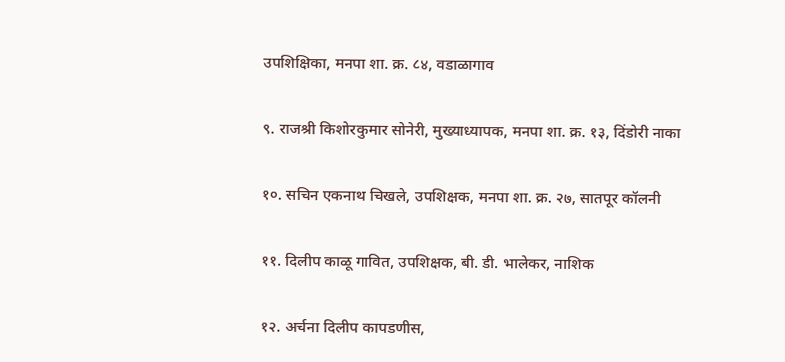उपशिक्षिका, मनपा शा. क्र. ८४, वडाळागाव

९. राजश्री किशोरकुमार सोनेरी, मुख्याध्यापक, मनपा शा. क्र. १३, दिंडोरी नाका

१०. सचिन एकनाथ चिखले, उपशिक्षक, मनपा शा. क्र. २७, सातपूर कॉलनी

११. दिलीप काळू गावित, उपशिक्षक, बी. डी. भालेकर, नाशिक

१२. अर्चना दिलीप कापडणीस,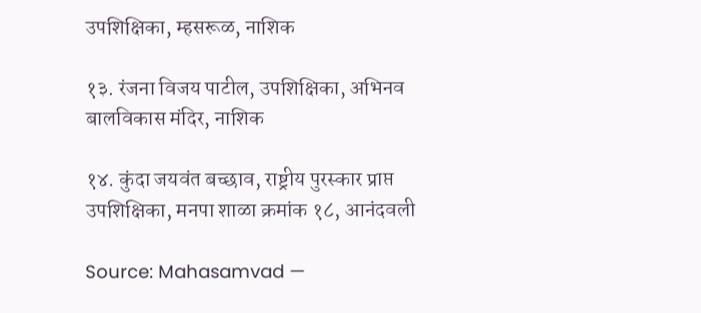उपशिक्षिका, म्हसरूळ, नाशिक

१३. रंजना विजय पाटील, उपशिक्षिका, अभिनव बालविकास मंदिर, नाशिक

१४. कुंदा जयवंत बच्छाव, राष्ट्रीय पुरस्कार प्राप्त उपशिक्षिका, मनपा शाळा क्रमांक १८, आनंदवली

Source: Mahasamvad —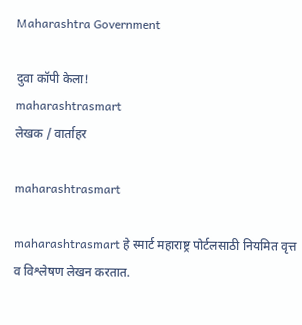Maharashtra Government

दुवा कॉपी केला!
maharashtrasmart
लेखक / वार्ताहर

maharashtrasmart

maharashtrasmart हे स्मार्ट महाराष्ट्र पोर्टलसाठी नियमित वृत्त व विश्लेषण लेखन करतात.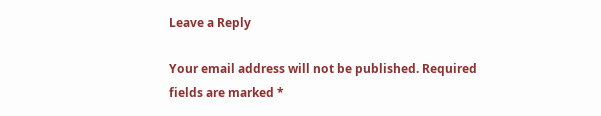Leave a Reply

Your email address will not be published. Required fields are marked *